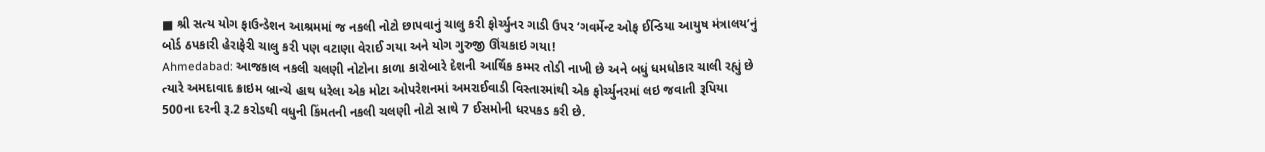■ શ્રી સત્ય યોગ ફાઉન્ડેશન આશ્રમમાં જ નકલી નોટો છાપવાનું ચાલુ કરી ફોર્ચ્યુનર ગાડી ઉપર ‘ગવર્મેન્ટ ઓફ ઈન્ડિયા આયુષ મંત્રાલય’નું બોર્ડ ઠપકારી હેરાફેરી ચાલુ કરી પણ વટાણા વેરાઈ ગયા અને યોગ ગુરુજી ઊંચકાઇ ગયા!
Ahmedabad: આજકાલ નકલી ચલણી નોટોના કાળા કારોબારે દેશની આર્થિક કમ્મર તોડી નાખી છે અને બધું ધમધોકાર ચાલી રહ્યું છે ત્યારે અમદાવાદ ક્રાઇમ બ્રાન્ચે હાથ ધરેલા એક મોટા ઓપરેશનમાં અમરાઈવાડી વિસ્તારમાંથી એક ફોર્ચ્યુનરમાં લઇ જવાતી રૂપિયા 500ના દરની રૂ.2 કરોડથી વધુની કિંમતની નકલી ચલણી નોટો સાથે 7 ઈસમોની ધરપકડ કરી છે.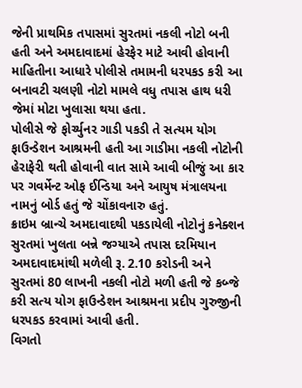જેની પ્રાથમિક તપાસમાં સુરતમાં નકલી નોટો બની હતી અને અમદાવાદમાં હેરફેર માટે આવી હોવાની માહિતીના આધારે પોલીસે તમામની ધરપકડ કરી આ બનાવટી ચલણી નોટો મામલે વધુ તપાસ હાથ ધરી જેમાં મોટા ખુલાસા થયા હતા.
પોલીસે જે ફોર્ચ્યુનર ગાડી પકડી તે સત્યમ યોગ ફાઉન્ડેશન આશ્રમની હતી આ ગાડીમા નકલી નોટોની હેરાફેરી થતી હોવાની વાત સામે આવી બીજું આ કાર પર ગવર્મેન્ટ ઓફ ઈન્ડિયા અને આયુષ મંત્રાલયના નામનું બોર્ડ હતું જે ચોંકાવનારુ હતું.
ક્રાઇમ બ્રાન્ચે અમદાવાદથી પકડાયેલી નોટોનું કનેક્શન સુરતમાં ખુલતા બન્ને જગ્યાએ તપાસ દરમિયાન અમદાવાદમાંથી મળેલી રૂ. 2.10 કરોડની અને સુરતમાં 80 લાખની નકલી નોટો મળી હતી જે કબ્જે કરી સત્ય યોગ ફાઉન્ડેશન આશ્રમના પ્રદીપ ગુરુજીની ધરપકડ કરવામાં આવી હતી.
વિગતો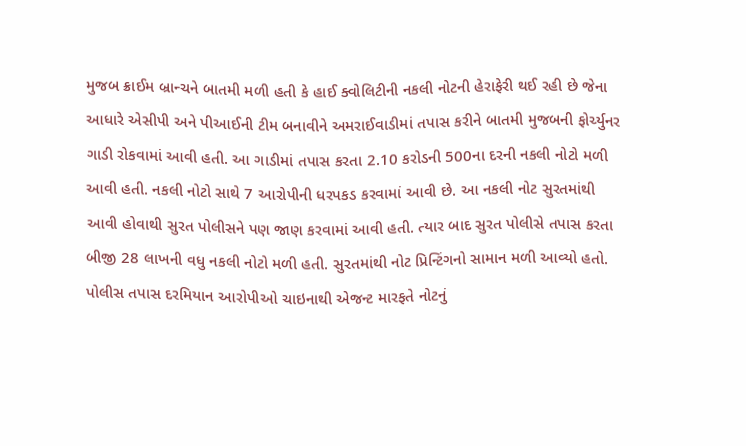મુજબ ક્રાઈમ બ્રાન્ચને બાતમી મળી હતી કે હાઈ ક્વોલિટીની નકલી નોટની હેરાફેરી થઈ રહી છે જેના આધારે એસીપી અને પીઆઈની ટીમ બનાવીને અમરાઈવાડીમાં તપાસ કરીને બાતમી મુજબની ફોર્ચ્યુનર ગાડી રોકવામાં આવી હતી. આ ગાડીમાં તપાસ કરતા 2.10 કરોડની 500ના દરની નકલી નોટો મળી આવી હતી. નકલી નોટો સાથે 7 આરોપીની ધરપકડ કરવામાં આવી છે. આ નકલી નોટ સુરતમાંથી આવી હોવાથી સુરત પોલીસને પણ જાણ કરવામાં આવી હતી. ત્યાર બાદ સુરત પોલીસે તપાસ કરતા બીજી 28 લાખની વધુ નકલી નોટો મળી હતી. સુરતમાંથી નોટ પ્રિન્ટિંગનો સામાન મળી આવ્યો હતો.
પોલીસ તપાસ દરમિયાન આરોપીઓ ચાઇનાથી એજન્ટ મારફતે નોટનું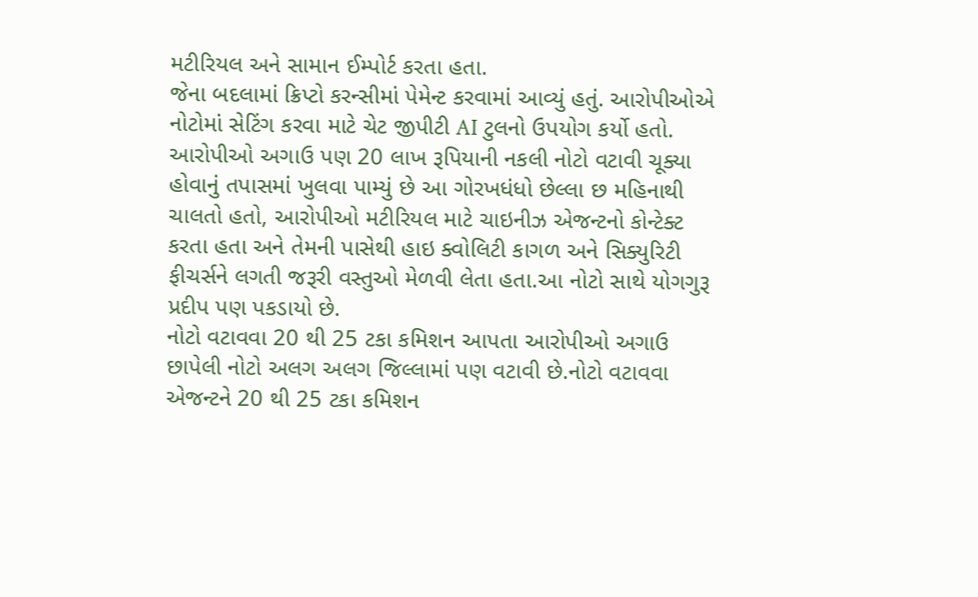મટીરિયલ અને સામાન ઈમ્પોર્ટ કરતા હતા.
જેના બદલામાં ક્રિપ્ટો કરન્સીમાં પેમેન્ટ કરવામાં આવ્યું હતું. આરોપીઓએ નોટોમાં સેટિંગ કરવા માટે ચેટ જીપીટી AI ટુલનો ઉપયોગ કર્યો હતો.
આરોપીઓ અગાઉ પણ 20 લાખ રૂપિયાની નકલી નોટો વટાવી ચૂક્યા હોવાનું તપાસમાં ખુલવા પામ્યું છે આ ગોરખધંધો છેલ્લા છ મહિનાથી ચાલતો હતો, આરોપીઓ મટીરિયલ માટે ચાઇનીઝ એજન્ટનો કોન્ટેક્ટ કરતા હતા અને તેમની પાસેથી હાઇ ક્વોલિટી કાગળ અને સિક્યુરિટી ફીચર્સને લગતી જરૂરી વસ્તુઓ મેળવી લેતા હતા.આ નોટો સાથે યોગગુરૂ પ્રદીપ પણ પકડાયો છે.
નોટો વટાવવા 20 થી 25 ટકા કમિશન આપતા આરોપીઓ અગાઉ છાપેલી નોટો અલગ અલગ જિલ્લામાં પણ વટાવી છે.નોટો વટાવવા એજન્ટને 20 થી 25 ટકા કમિશન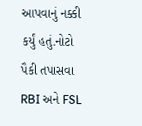આપવાનું નક્કી કર્યું હતું.નોટો પૈકી તપાસવા RBI અને FSL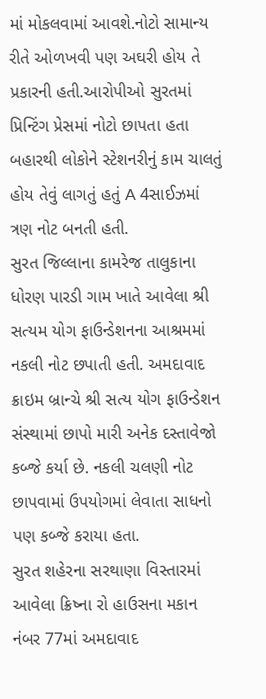માં મોકલવામાં આવશે.નોટો સામાન્ય રીતે ઓળખવી પણ અઘરી હોય તે પ્રકારની હતી.આરોપીઓ સુરતમાં પ્રિન્ટિંગ પ્રેસમાં નોટો છાપતા હતા બહારથી લોકોને સ્ટેશનરીનું કામ ચાલતું હોય તેવું લાગતું હતું A 4સાઈઝમાં ત્રણ નોટ બનતી હતી.
સુરત જિલ્લાના કામરેજ તાલુકાના ધોરણ પારડી ગામ ખાતે આવેલા શ્રી સત્યમ યોગ ફાઉન્ડેશનના આશ્રમમાં નકલી નોટ છપાતી હતી. અમદાવાદ ક્રાઇમ બ્રાન્ચે શ્રી સત્ય યોગ ફાઉન્ડેશન સંસ્થામાં છાપો મારી અનેક દસ્તાવેજો કબ્જે કર્યા છે. નકલી ચલણી નોટ છાપવામાં ઉપયોગમાં લેવાતા સાધનો પણ કબ્જે કરાયા હતા.
સુરત શહેરના સરથાણા વિસ્તારમાં આવેલા ક્રિષ્ના રો હાઉસના મકાન નંબર 77માં અમદાવાદ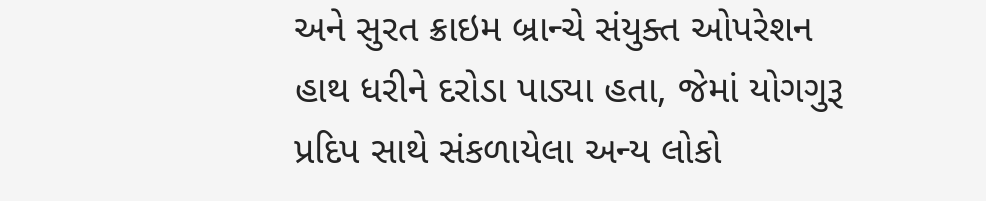અને સુરત ક્રાઇમ બ્રાન્ચે સંયુક્ત ઓપરેશન હાથ ધરીને દરોડા પાડ્યા હતા, જેમાં યોગગુરૂ પ્રદિપ સાથે સંકળાયેલા અન્ય લોકો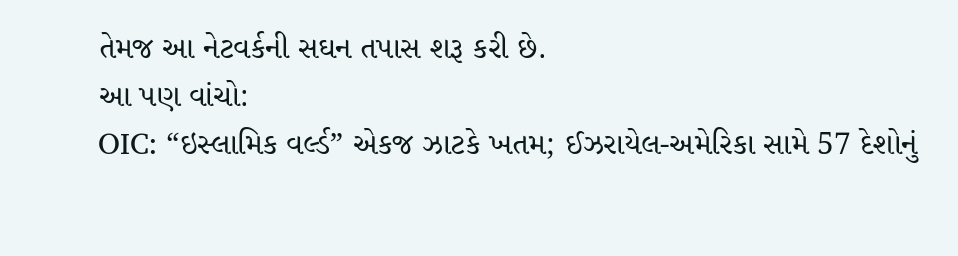તેમજ આ નેટવર્કની સઘન તપાસ શરૂ કરી છે.
આ પણ વાંચો:
OIC: “ઇસ્લામિક વર્લ્ડ” એકજ ઝાટકે ખતમ; ઈઝરાયેલ-અમેરિકા સામે 57 દેશોનું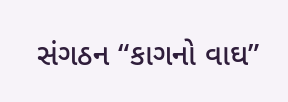સંગઠન “કાગનો વાઘ”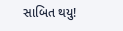સાબિત થયુ!